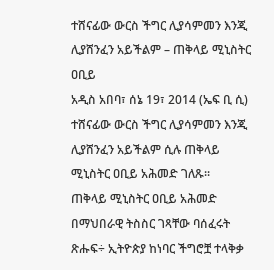ተሸናፊው ውርስ ችግር ሊያሳምመን እንጂ ሊያሸንፈን አይችልም – ጠቅላይ ሚኒስትር ዐቢይ
አዲስ አበባ፣ ሰኔ 19፣ 2014 (ኤፍ ቢ ሲ) ተሸናፊው ውርስ ችግር ሊያሳምመን እንጂ ሊያሸንፈን አይችልም ሲሉ ጠቅላይ ሚኒስትር ዐቢይ አሕመድ ገለጹ፡፡
ጠቅላይ ሚኒስትር ዐቢይ አሕመድ በማህበራዊ ትስስር ገጻቸው ባሰፈሩት ጽሑፍ÷ ኢትዮጵያ ከነባር ችግሮቿ ተላቅቃ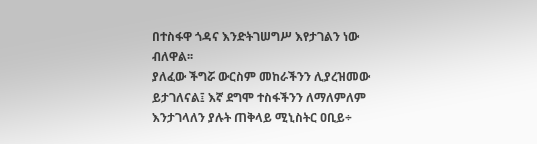በተስፋዋ ጎዳና እንድትገሠግሥ እየታገልን ነው ብለዋል፡፡
ያለፈው ችግሯ ውርስም መከራችንን ሊያረዝመው ይታገለናል፤ እኛ ደግሞ ተስፋችንን ለማለምለም እንታገላለን ያሉት ጠቅላይ ሚኒስትር ዐቢይ÷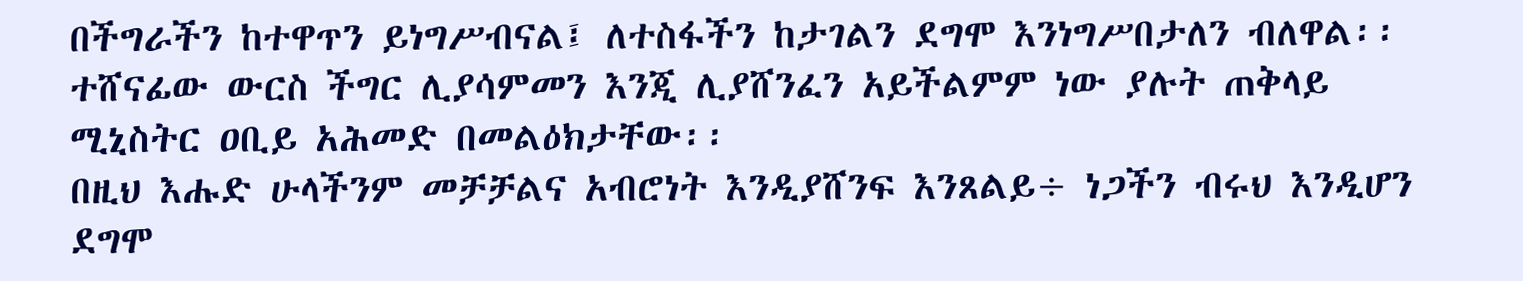በችግራችን ከተዋጥን ይነግሥብናል፤ ለተስፋችን ከታገልን ደግሞ እንነግሥበታለን ብለዋል፡፡
ተሸናፊው ውርስ ችግር ሊያሳምመን እንጂ ሊያሸንፈን አይችልምም ነው ያሉት ጠቅላይ ሚኒስትር ዐቢይ አሕመድ በመልዕክታቸው፡፡
በዚህ እሑድ ሁላችንም መቻቻልና አብሮነት እንዲያሸንፍ እንጸልይ÷ ነጋችን ብሩህ እንዲሆን ደግሞ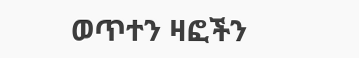ወጥተን ዛፎችን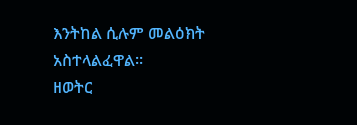እንትከል ሲሉም መልዕክት አስተላልፈዋል፡፡
ዘወትር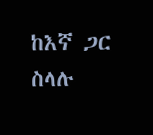ከእኛ ጋር ስላሉ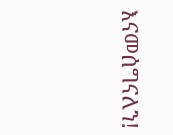እናመሰግናለን!